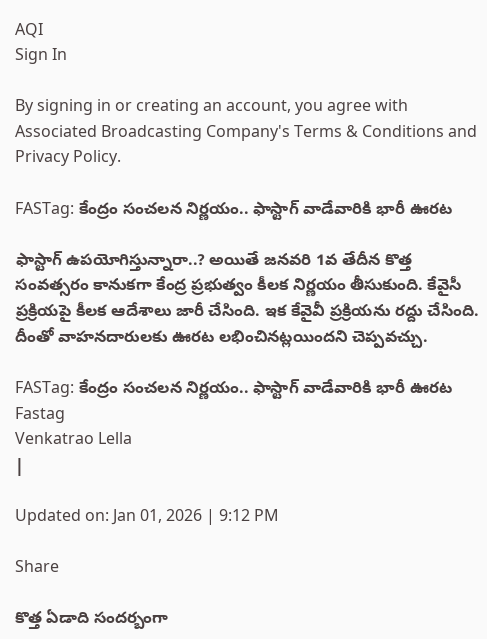AQI
Sign In

By signing in or creating an account, you agree with Associated Broadcasting Company's Terms & Conditions and Privacy Policy.

FASTag: కేంద్రం సంచలన నిర్ణయం.. ఫాస్టాగ్ వాడేవారికి భారీ ఊరట

ఫాస్టాగ్ ఉపయోగిస్తున్నారా..? అయితే జనవరి 1వ తేదీన కొత్త సంవత్సరం కానుకగా కేంద్ర ప్రభుత్వం కీలక నిర్ణయం తీసుకుంది. కేవైసీ ప్రక్రియపై కీలక ఆదేశాలు జారీ చేసింది. ఇక కేవైవీ ప్రక్రియను రద్దు చేసింది. దీంతో వాహనదారులకు ఊరట లభించినట్లయిందని చెప్పవచ్చు.

FASTag: కేంద్రం సంచలన నిర్ణయం.. ఫాస్టాగ్ వాడేవారికి భారీ ఊరట
Fastag
Venkatrao Lella
|

Updated on: Jan 01, 2026 | 9:12 PM

Share

కొత్త ఏడాది సందర్బంగా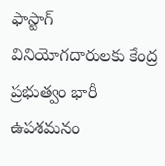ఫాస్టాగ్ వినియోగదారులకు కేంద్ర ప్రభుత్వం భారీ ఉపశమనం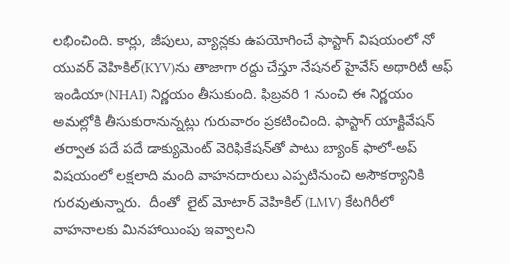లభించింది. కార్లు, జీపులు, వ్యాన్లకు ఉపయోగించే ఫాస్టాగ్ విషయంలో నో యువర్ వెహికిల్(KYV)ను తాజాగా రద్దు చేస్తూ నేషనల్ హైవేస్ అథారిటీ ఆఫ్ ఇండియా(NHAI) నిర్ణయం తీసుకుంది. ఫిబ్రవరి 1 నుంచి ఈ నిర్ణయం అమల్లోకి తీసుకురానున్నట్లు గురువారం ప్రకటించింది. ఫాస్టాగ్ యాక్టివేషన్ తర్వాత పదే పదే డాక్యుమెంట్ వెరిఫికేషన్‌తో పాటు బ్యాంక్ ఫాలో-అప్ విషయంలో లక్షలాది మంది వాహనదారులు ఎప్పటినుంచి అసౌకర్యానికి గురవుతున్నారు.  దీంతో  లైట్ మోటార్ వెహికిల్ (LMV) కేటగిరీలో వాహనాలకు మినహాయింపు ఇవ్వాలని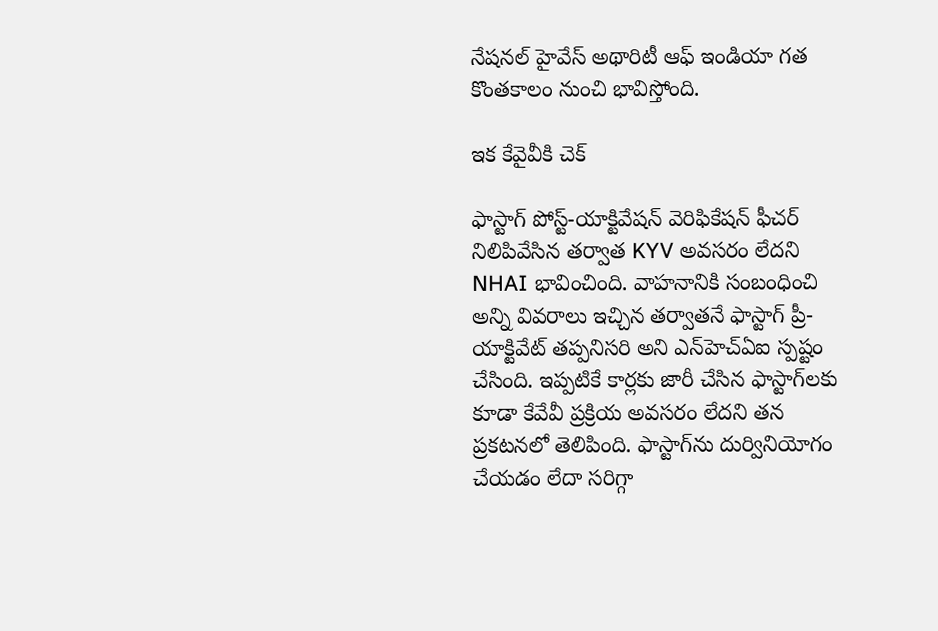నేషనల్ హైవేస్ అథారిటీ ఆఫ్ ఇండియా గత కొంతకాలం నుంచి భావిస్తోంది.

ఇక కేవైవీకి చెక్

ఫాస్టాగ్ పోస్ట్-యాక్టివేషన్ వెరిఫికేషన్ ఫీచర్ నిలిపివేసిన తర్వాత KYV అవసరం లేదని NHAI భావించింది. వాహనానికి సంబంధించి అన్ని వివరాలు ఇచ్చిన తర్వాతనే ఫాస్టాగ్ ప్రీ-యాక్టివేట్ తప్పనిసరి అని ఎన్‌హెచ్‌ఏఐ స్పష్టం చేసింది. ఇప్పటికే కార్లకు జారీ చేసిన ఫాస్టాగ్‌లకు కూడా కేవేవీ ప్రక్రియ అవసరం లేదని తన ప్రకటనలో తెలిపింది. ఫాస్టాగ్‌ను దుర్వినియోగం చేయడం లేదా సరిగ్గా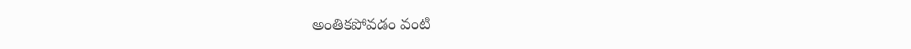అంతికపోవడం వంటి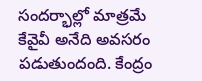సందర్భాల్లో మాత్రమే కేవైవీ అనేది అవసరం పడుతుందంది. కేంద్రం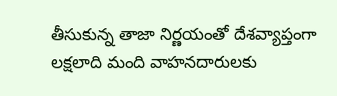తీసుకున్న తాజా నిర్ణయంతో దేశవ్యాప్తంగా లక్షలాది మంది వాహనదారులకు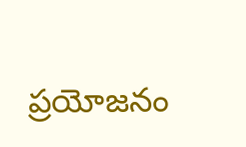ప్రయోజనం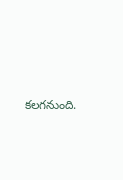కలగనుంది.